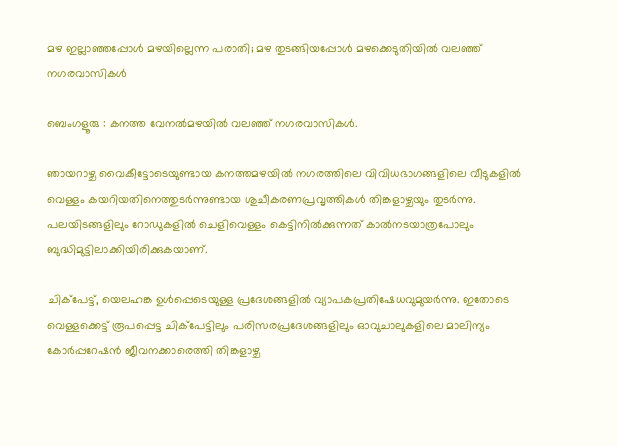മഴ ഇല്ലാഞ്ഞപ്പോൾ മഴയില്ലെന്ന പരാതി; മഴ തുടങ്ങിയപ്പോൾ മഴക്കെടുതിയിൽ വലഞ്ഞ് നഗരവാസികൾ

ബെംഗളൂരു : കനത്ത വേനൽമഴയിൽ വലഞ്ഞ് നഗരവാസികൾ.

ഞായറാഴ്ച വൈകീട്ടോടെയുണ്ടായ കനത്തമഴയിൽ നഗരത്തിലെ വിവിധഭാഗങ്ങളിലെ വീടുകളിൽ വെള്ളം കയറിയതിനെത്തുടർന്നുണ്ടായ ശുചീകരണപ്രവൃത്തികൾ തിങ്കളാഴ്ചയും തുടർന്നു. പലയിടങ്ങളിലും റോഡുകളിൽ ചെളിവെള്ളം കെട്ടിനിൽക്കുന്നത് കാൽനടയാത്രപോലും ബുദ്ധിമുട്ടിലാക്കിയിരിക്കുകയാണ്.

ചിക്‌പേട്ട്, യെലഹങ്ക ഉൾപ്പെടെയുള്ള പ്രദേശങ്ങളിൽ വ്യാപകപ്രതിഷേധവുമുയർന്നു. ഇതോടെ വെള്ളക്കെട്ട് രൂപപ്പെട്ട ചിക്‌പേട്ടിലും പരിസരപ്രദേശങ്ങളിലും ഓവുചാലുകളിലെ മാലിന്യം കോർപ്പറേഷൻ ജീവനക്കാരെത്തി തിങ്കളാഴ്ച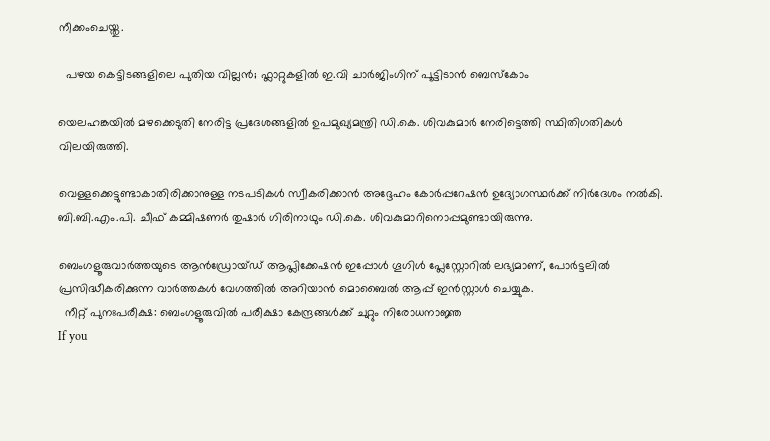നീക്കംചെയ്തു.

  പഴയ കെട്ടിടങ്ങളിലെ പുതിയ വില്ലൻ; ഫ്ലാറ്റുകളിൽ ഇ.വി ചാർജിംഗിന് പൂട്ടിടാൻ ബെസ്കോം

യെലഹങ്കയിൽ മഴക്കെടുതി നേരിട്ട പ്രദേശങ്ങളിൽ ഉപമുഖ്യമന്ത്രി ഡി.കെ. ശിവകുമാർ നേരിട്ടെത്തി സ്ഥിതിഗതികൾ വിലയിരുത്തി.

വെള്ളക്കെട്ടുണ്ടാകാതിരിക്കാനുള്ള നടപടികൾ സ്വീകരിക്കാൻ അദ്ദേഹം കോർപ്പറേഷൻ ഉദ്യോഗസ്ഥർക്ക് നിർദേശം നൽകി. ബി.ബി.എം.പി. ചീഫ് കമ്മിഷണർ തുഷാർ ഗിരിനാഥും ഡി.കെ. ശിവകുമാറിനൊപ്പമുണ്ടായിരുന്നു.

ബെംഗളൂരുവാർത്തയുടെ ആൻഡ്രോയ്ഡ് ആപ്ലിക്കേഷൻ ഇപ്പോൾ ഗൂഗിൾ പ്ലേസ്റ്റോറിൽ ലഭ്യമാണ്, പോർട്ടലിൽ പ്രസിദ്ധീകരിക്കുന്ന വാർത്തകൾ വേഗത്തിൽ അറിയാൻ മൊബൈൽ ആപ്പ് ഇൻസ്റ്റാൾ ചെയ്യുക.
  നീറ്റ് പുനഃപരീക്ഷ: ബെംഗളൂരുവിൽ പരീക്ഷാ കേന്ദ്രങ്ങൾക്ക് ചുറ്റും നിരോധനാജ്ഞ
If you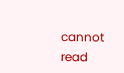cannot read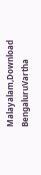Malayalam,Download BengaluruVartha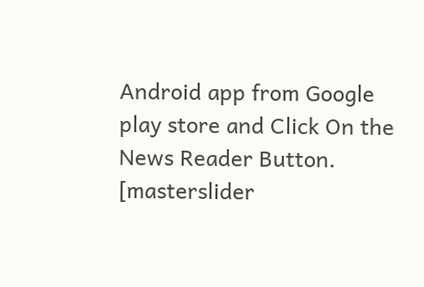Android app from Google play store and Click On the News Reader Button. [masterslider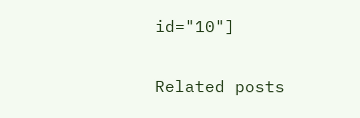id="10"]

Related posts